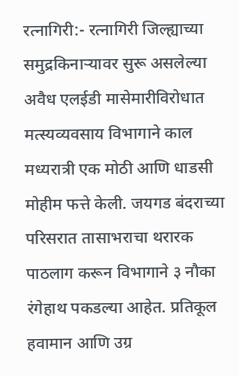रत्नागिरी:- रत्नागिरी जिल्ह्याच्या समुद्रकिनाऱ्यावर सुरू असलेल्या अवैध एलईडी मासेमारीविरोधात मत्स्यव्यवसाय विभागाने काल मध्यरात्री एक मोठी आणि धाडसी मोहीम फत्ते केली. जयगड बंदराच्या परिसरात तासाभराचा थरारक पाठलाग करून विभागाने ३ नौका रंगेहाथ पकडल्या आहेत. प्रतिकूल हवामान आणि उग्र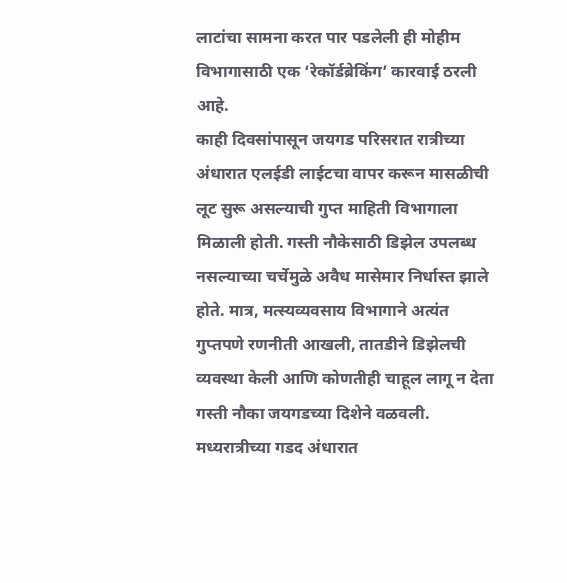लाटांचा सामना करत पार पडलेली ही मोहीम विभागासाठी एक ‘रेकॉर्डब्रेकिंग’ कारवाई ठरली आहे.
काही दिवसांपासून जयगड परिसरात रात्रीच्या अंधारात एलईडी लाईटचा वापर करून मासळीची लूट सुरू असल्याची गुप्त माहिती विभागाला मिळाली होती. गस्ती नौकेसाठी डिझेल उपलब्ध नसल्याच्या चर्चेमुळे अवैध मासेमार निर्धास्त झाले होते. मात्र, मत्स्यव्यवसाय विभागाने अत्यंत गुप्तपणे रणनीती आखली, तातडीने डिझेलची व्यवस्था केली आणि कोणतीही चाहूल लागू न देता गस्ती नौका जयगडच्या दिशेने वळवली.
मध्यरात्रीच्या गडद अंधारात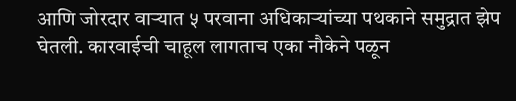आणि जोरदार वाऱ्यात ५ परवाना अधिकाऱ्यांच्या पथकाने समुद्रात झेप घेतली. कारवाईची चाहूल लागताच एका नौकेने पळून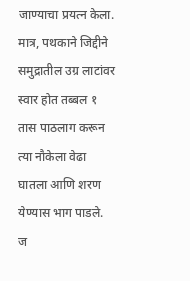जाण्याचा प्रयत्न केला. मात्र, पथकाने जिद्दीने समुद्रातील उग्र लाटांवर स्वार होत तब्बल १ तास पाठलाग करून त्या नौकेला वेढा घातला आणि शरण येण्यास भाग पाडले.
ज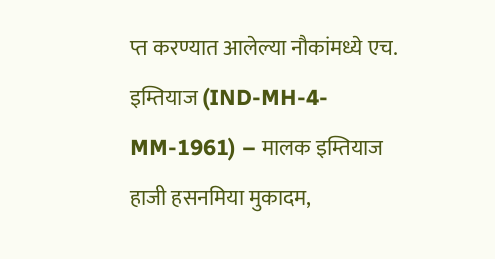प्त करण्यात आलेल्या नौकांमध्ये एच. इम्तियाज (IND-MH-4-MM-1961) – मालक इम्तियाज हाजी हसनमिया मुकादम,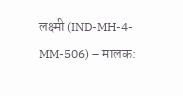लक्ष्मी (IND-MH-4-MM-506) – मालक: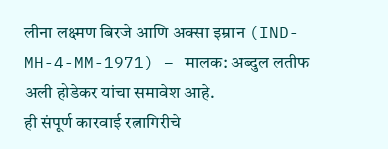लीना लक्ष्मण बिरजे आणि अक्सा इम्रान (IND-MH-4-MM-1971) – मालक: अब्दुल लतीफ अली होडेकर यांचा समावेश आहे.
ही संपूर्ण कारवाई रत्नागिरीचे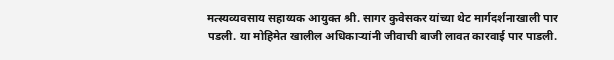मत्स्यव्यवसाय सहाय्यक आयुक्त श्री. सागर कुवेसकर यांच्या थेट मार्गदर्शनाखाली पार पडली. या मोहिमेत खालील अधिकाऱ्यांनी जीवाची बाजी लावत कारवाई पार पाडली.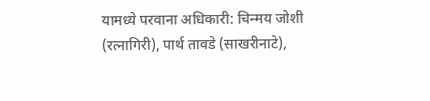यामध्ये परवाना अधिकारी: चिन्मय जोशी (रत्नागिरी), पार्थ तावडे (साखरीनाटे),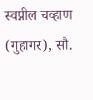स्वप्नील चव्हाण (गुहागर), सौ.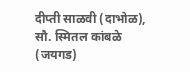दीप्ती साळवी (दाभोळ), सौ. स्मितल कांबळे (जयगड)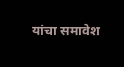यांचा समावेश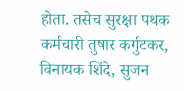होता. तसेच सुरक्षा पथक कर्मचारी तुषार कर्गुटकर, विनायक शिंदे, सुजन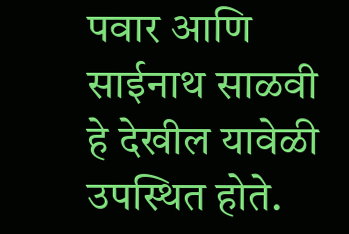पवार आणि साईनाथ साळवी हे देखील यावेळी उपस्थित होते.